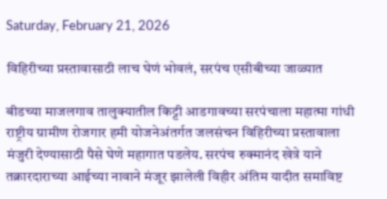Saturday, February 21, 2026

विहिरीच्या प्रस्तावासाठी लाच घेणं भोवलं, सरपंच एसीबीच्या जाळ्यात

बीडच्या माजलगाव तालुक्यातील किट्टी आडगावच्या सरपंचाला महात्मा गांधी राष्ट्रीय ग्रामीण रोजगार हमी योजनेअंतर्गत जलसंचन विहिरीच्या प्रस्तावाला मंजुरी देण्यासाठी पैसे घेणे महागात पडलेय. सरपंच रुक्मानंद खेत्रे याने तक्रारदाराच्या आईच्या नावाने मंजूर झालेली विहीर अंतिम यादीत समाविष्ट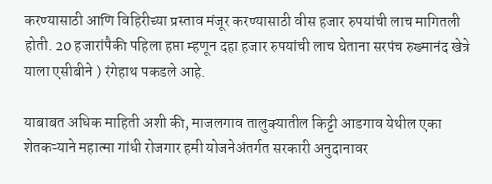करण्यासाठी आणि विहिरीच्या प्रस्ताव मंजूर करण्यासाठी वीस हजार रुपयांची लाच मागितली होती. 20 हजारांपैकी पहिला हप्ता म्हणून दहा हजार रुपयांची लाच घेताना सरपंच रुख्मानंद खेत्रे याला एसीबीने ) रंगेहाथ पकडले आहे.

याबाबत अधिक माहिती अशी की, माजलगाव तालुक्यातील किट्टी आडगाव येथील एका शेतकऱ्याने महात्मा गांधी रोजगार हमी योजनेअंतर्गत सरकारी अनुदानावर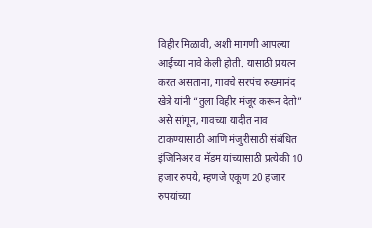विहीर मिळावी, अशी मागणी आपल्या आईच्या नावे केली होती. यासाठी प्रयत्न करत असताना, गावचे सरपंच रुख्मानंद खेत्रे यांनी “तुला विहीर मंजूर करून देतो” असे सांगून, गावच्या यादीत नाव टाकण्यासाठी आणि मंजुरीसाठी संबंधित इंजिनिअर व मॅडम यांच्यासाठी प्रत्येकी 10 हजार रुपये, म्हणजे एकूण 20 हजार रुपयांच्या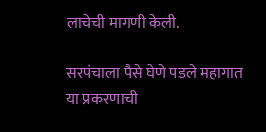लाचेची मागणी केली.

सरपंचाला पैसे घेणे पडले महागात
या प्रकरणाची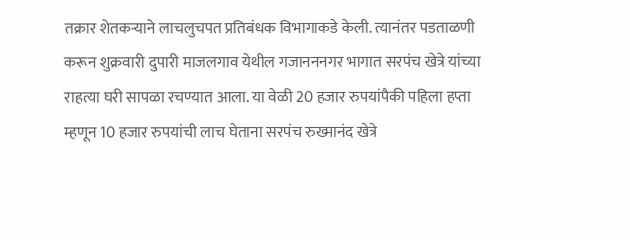तक्रार शेतकऱ्याने लाचलुचपत प्रतिबंधक विभागाकडे केली. त्यानंतर पडताळणी करून शुक्रवारी दुपारी माजलगाव येथील गजानननगर भागात सरपंच खेत्रे यांच्या राहत्या घरी सापळा रचण्यात आला. या वेळी 20 हजार रुपयांपैकी पहिला हप्ता म्हणून 10 हजार रुपयांची लाच घेताना सरपंच रुख्मानंद खेत्रे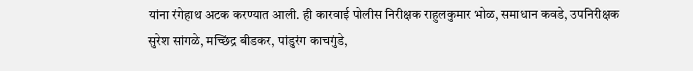यांना रंगेहाथ अटक करण्यात आली. ही कारवाई पोलीस निरीक्षक राहुलकुमार भोळ, समाधान कवडे, उपनिरीक्षक सुरेश सांगळे, मच्छिंद्र बीडकर, पांडुरंग काचगुंडे,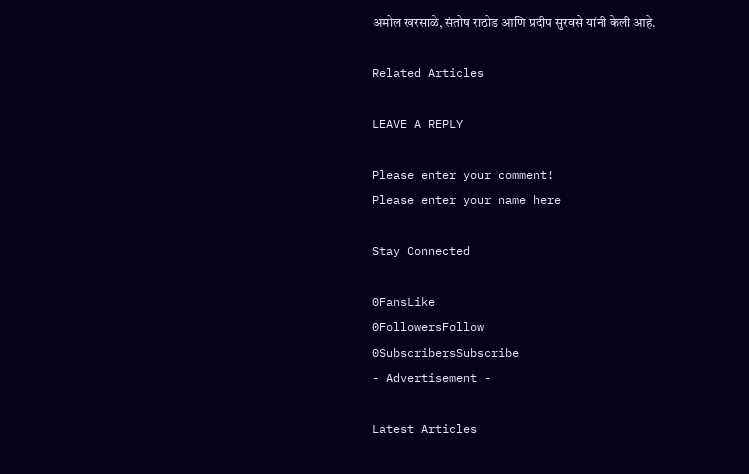अमोल खरसाळे, संतोष राठोड आणि प्रदीप सुरवसे यांनी केली आहे.

Related Articles

LEAVE A REPLY

Please enter your comment!
Please enter your name here

Stay Connected

0FansLike
0FollowersFollow
0SubscribersSubscribe
- Advertisement -

Latest Articles